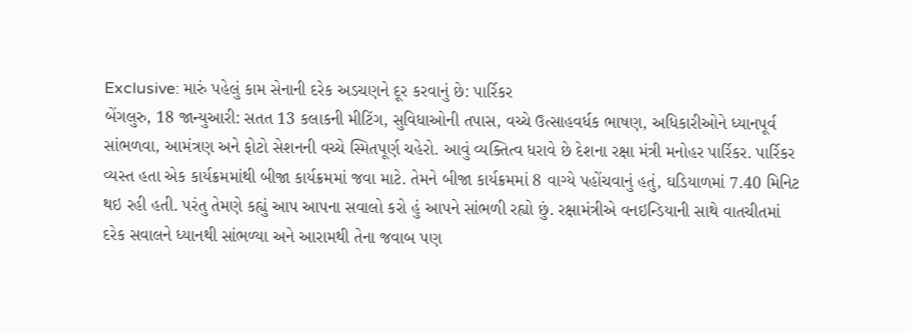Exclusive: મારું પહેલું કામ સેનાની દરેક અડચણને દૂર કરવાનું છે: પાર્રિકર
બેંગલુરુ, 18 જાન્યુઆરી: સતત 13 કલાકની મીટિંગ, સુવિધાઓની તપાસ, વચ્ચે ઉત્સાહવર્ધક ભાષણ, અધિકારીઓને ધ્યાનપૂર્વ સાંભળવા, આમંત્રણ અને ફોટો સેશનની વચ્ચે સ્મિતપૂર્ણ ચહેરો. આવું વ્યક્તિત્વ ધરાવે છે દેશના રક્ષા મંત્રી મનોહર પાર્રિકર. પાર્રિકર વ્યસ્ત હતા એક કાર્યક્રમમાંથી બીજા કાર્યક્રમમાં જવા માટે. તેમને બીજા કાર્યક્રમમાં 8 વાગ્યે પહોંચવાનું હતું, ઘડિયાળમાં 7.40 મિનિટ થઇ રહી હતી. પરંતુ તેમણે કહ્યું આપ આપના સવાલો કરો હું આપને સાંભળી રહ્યો છું. રક્ષામંત્રીએ વનઇન્ડિયાની સાથે વાતચીતમાં દરેક સવાલને ધ્યાનથી સાંભળ્યા અને આરામથી તેના જવાબ પણ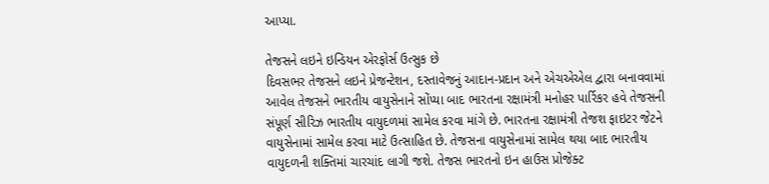આપ્યા.

તેજસને લઇને ઇન્ડિયન એરફોર્સ ઉત્સુક છે
દિવસભર તેજસને લઇને પ્રેજન્ટેશન, દસ્તાવેજનું આદાન-પ્રદાન અને એચએએલ દ્વારા બનાવવામાં આવેલ તેજસને ભારતીય વાયુસેનાને સોંપ્યા બાદ ભારતના રક્ષામંત્રી મનોહર પાર્રિકર હવે તેજસની સંપૂર્ણ સીરિઝ ભારતીય વાયુદળમાં સામેલ કરવા માંગે છે. ભારતના રક્ષામંત્રી તેજશ ફાઇટર જેટને વાયુસેનામાં સામેલ કરવા માટે ઉત્સાહિત છે. તેજસના વાયુસેનામાં સામેલ થયા બાદ ભારતીય વાયુદળની શક્તિમાં ચારચાંદ લાગી જશે. તેજસ ભારતનો ઇન હાઉસ પ્રોજેક્ટ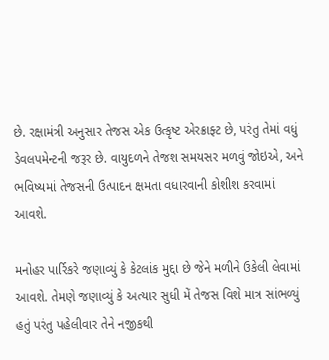છે. રક્ષામંત્રી અનુસાર તેજસ એક ઉત્કૃષ્ટ એરક્રાફ્ટ છે, પરંતુ તેમાં વધું ડેવલપમેન્ટની જરૂર છે. વાયુદળને તેજશ સમયસર મળવું જોઇએ, અને ભવિષ્યમાં તેજસની ઉત્પાદન ક્ષમતા વધારવાની કોશીશ કરવામાં આવશે.

મનોહર પાર્રિકરે જણાવ્યું કે કેટલાંક મુદ્દા છે જેને મળીને ઉકેલી લેવામાં આવશે. તેમણે જણાવ્યું કે અત્યાર સુધી મેં તેજસ વિશે માત્ર સાંભળ્યું હતું પરંતુ પહેલીવાર તેને નજીકથી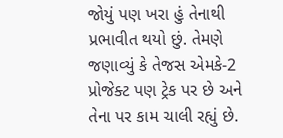જોયું પણ ખરા હું તેનાથી પ્રભાવીત થયો છું. તેમણે જણાવ્યું કે તેજસ એમકે-2 પ્રોજેક્ટ પણ ટ્રેક પર છે અને તેના પર કામ ચાલી રહ્યું છે.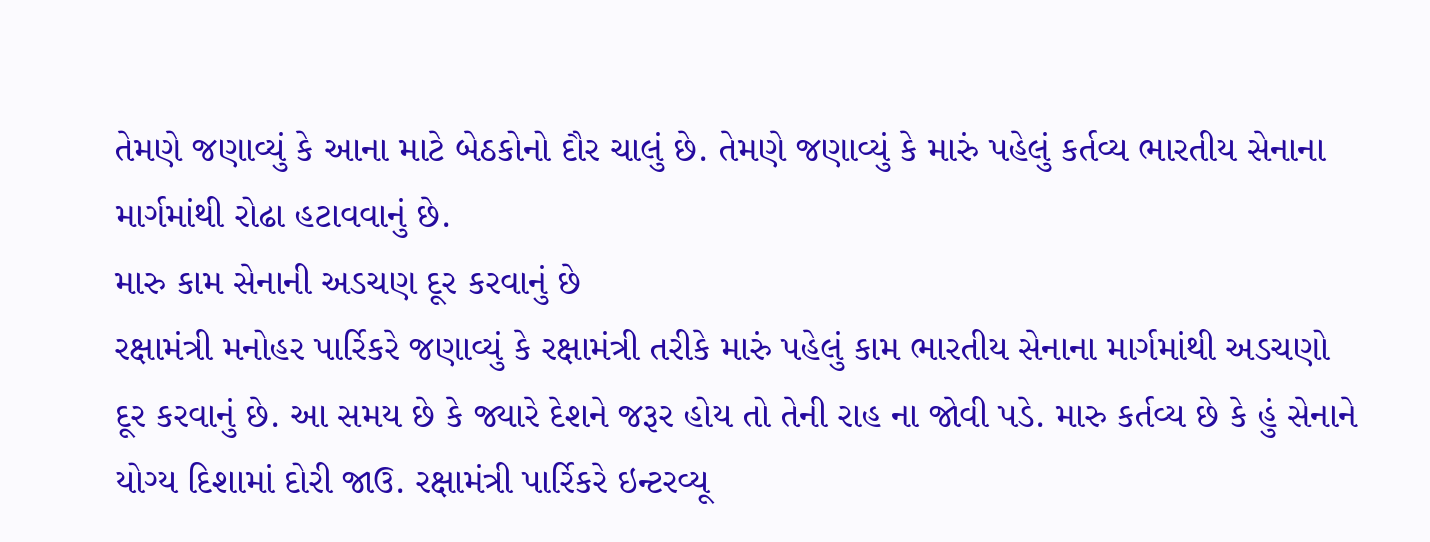તેમણે જણાવ્યું કે આના માટે બેઠકોનો દૌર ચાલું છે. તેમણે જણાવ્યું કે મારું પહેલું કર્તવ્ય ભારતીય સેનાના માર્ગમાંથી રોઢા હટાવવાનું છે.
મારુ કામ સેનાની અડચણ દૂર કરવાનું છે
રક્ષામંત્રી મનોહર પાર્રિકરે જણાવ્યું કે રક્ષામંત્રી તરીકે મારું પહેલું કામ ભારતીય સેનાના માર્ગમાંથી અડચણો દૂર કરવાનું છે. આ સમય છે કે જ્યારે દેશને જરૂર હોય તો તેની રાહ ના જોવી પડે. મારુ કર્તવ્ય છે કે હું સેનાને યોગ્ય દિશામાં દોરી જાઉ. રક્ષામંત્રી પાર્રિકરે ઇન્ટરવ્યૂ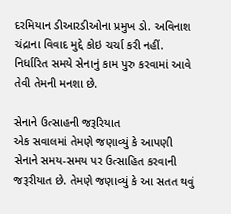દરમિયાન ડીઆરડીઓના પ્રમુખ ડો. અવિનાશ ચંદ્રાના વિવાદ મુદ્દે કોઇ ચર્ચા કરી નહીં. નિર્ધારિત સમયે સેનાનું કામ પુરુ કરવામાં આવે તેવી તેમની મનશા છે.

સેનાને ઉત્સાહની જરૂરિયાત
એક સવાલમાં તેમણે જણાવ્યું કે આપણી સેનાને સમય-સમય પર ઉત્સાહિત કરવાની જરૂરીયાત છે. તેમણે જણાવ્યું કે આ સતત થવું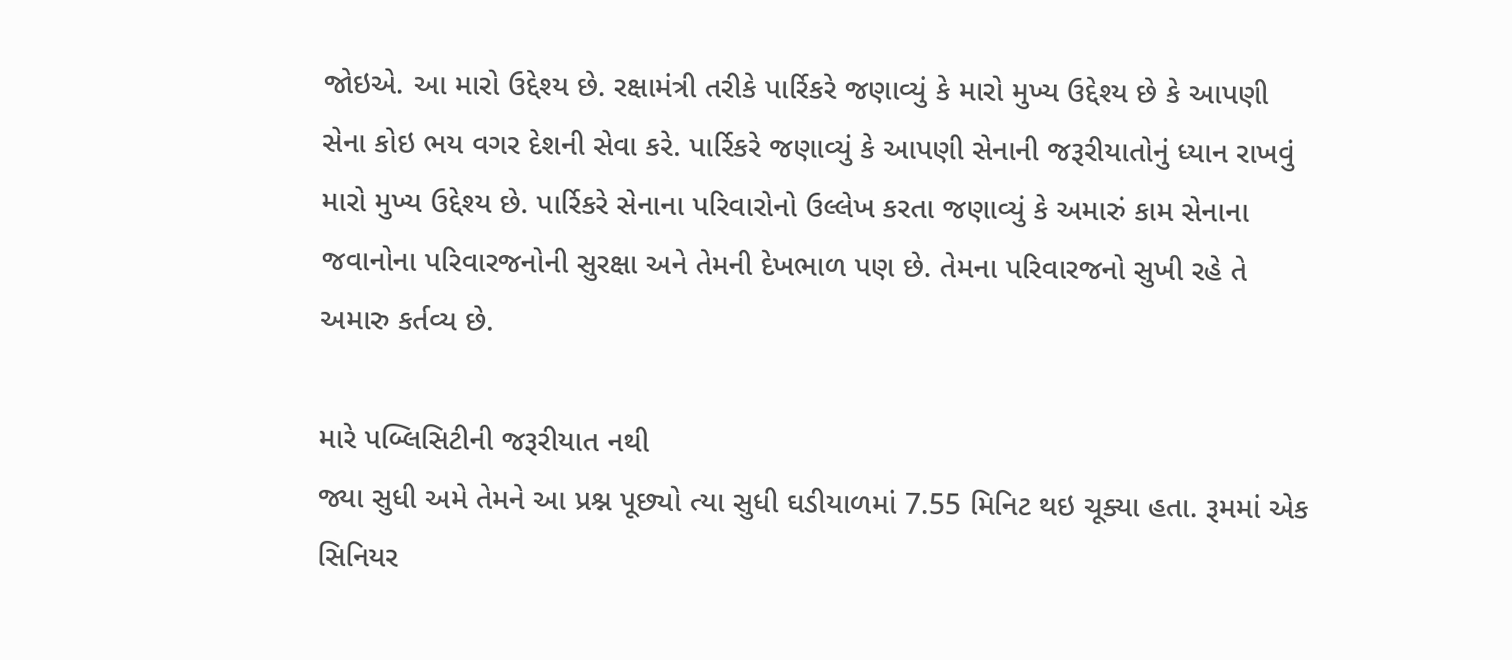જોઇએ. આ મારો ઉદ્દેશ્ય છે. રક્ષામંત્રી તરીકે પાર્રિકરે જણાવ્યું કે મારો મુખ્ય ઉદ્દેશ્ય છે કે આપણી સેના કોઇ ભય વગર દેશની સેવા કરે. પાર્રિકરે જણાવ્યું કે આપણી સેનાની જરૂરીયાતોનું ધ્યાન રાખવું મારો મુખ્ય ઉદ્દેશ્ય છે. પાર્રિકરે સેનાના પરિવારોનો ઉલ્લેખ કરતા જણાવ્યું કે અમારું કામ સેનાના જવાનોના પરિવારજનોની સુરક્ષા અને તેમની દેખભાળ પણ છે. તેમના પરિવારજનો સુખી રહે તે અમારુ કર્તવ્ય છે.

મારે પબ્લિસિટીની જરૂરીયાત નથી
જ્યા સુધી અમે તેમને આ પ્રશ્ન પૂછ્યો ત્યા સુધી ઘડીયાળમાં 7.55 મિનિટ થઇ ચૂક્યા હતા. રૂમમાં એક સિનિયર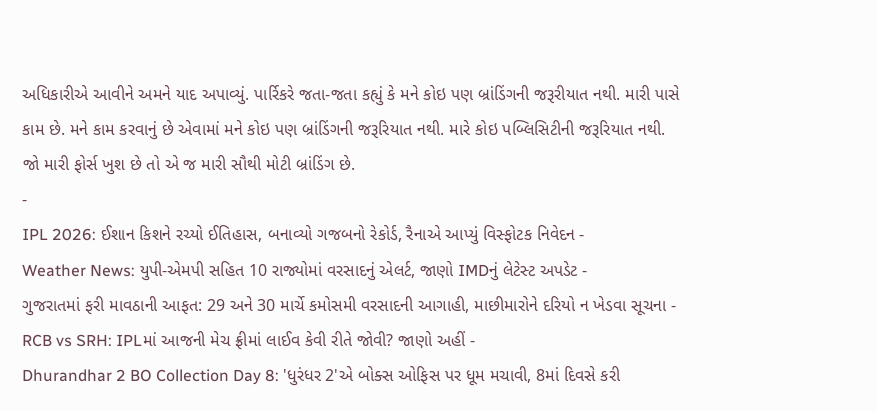અધિકારીએ આવીને અમને યાદ અપાવ્યું. પાર્રિકરે જતા-જતા કહ્યું કે મને કોઇ પણ બ્રાંડિંગની જરૂરીયાત નથી. મારી પાસે કામ છે. મને કામ કરવાનું છે એવામાં મને કોઇ પણ બ્રાંડિંગની જરૂરિયાત નથી. મારે કોઇ પબ્લિસિટીની જરૂરિયાત નથી. જો મારી ફોર્સ ખુશ છે તો એ જ મારી સૌથી મોટી બ્રાંડિંગ છે.
-
IPL 2026: ઈશાન કિશને રચ્યો ઈતિહાસ, બનાવ્યો ગજબનો રેકોર્ડ, રૈનાએ આપ્યું વિસ્ફોટક નિવેદન -
Weather News: યુપી-એમપી સહિત 10 રાજ્યોમાં વરસાદનું એલર્ટ, જાણો IMDનું લેટેસ્ટ અપડેટ -
ગુજરાતમાં ફરી માવઠાની આફત: 29 અને 30 માર્ચે કમોસમી વરસાદની આગાહી, માછીમારોને દરિયો ન ખેડવા સૂચના -
RCB vs SRH: IPLમાં આજની મેચ ફ્રીમાં લાઈવ કેવી રીતે જોવી? જાણો અહીં -
Dhurandhar 2 BO Collection Day 8: 'ધુરંધર 2'એ બોક્સ ઓફિસ પર ધૂમ મચાવી, 8માં દિવસે કરી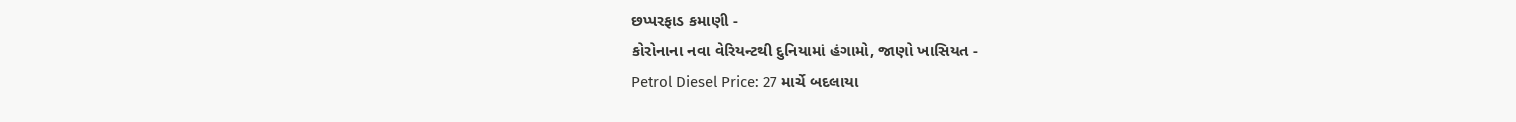છપ્પરફાડ કમાણી -
કોરોનાના નવા વેરિયન્ટથી દુનિયામાં હંગામો, જાણો ખાસિયત -
Petrol Diesel Price: 27 માર્ચે બદલાયા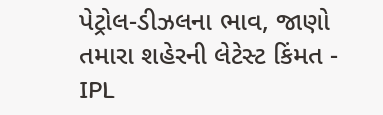પેટ્રોલ-ડીઝલના ભાવ, જાણો તમારા શહેરની લેટેસ્ટ કિંમત -
IPL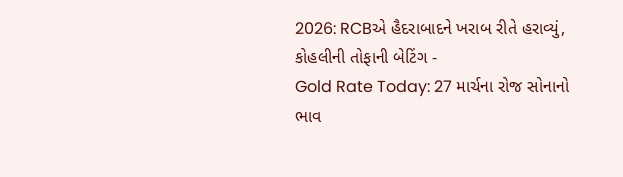2026: RCBએ હૈદરાબાદને ખરાબ રીતે હરાવ્યું, કોહલીની તોફાની બેટિંગ -
Gold Rate Today: 27 માર્ચના રોજ સોનાનો ભાવ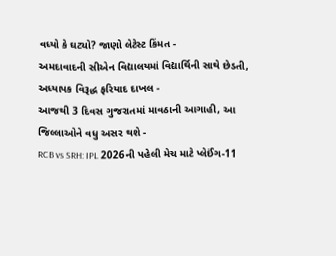વધ્યો કે ઘટ્યો? જાણો લેટેસ્ટ કિંમત -
અમદાવાદની સીએન વિદ્યાલયમાં વિદ્યાર્થિની સાથે છેડતી, અધ્યાપક વિરૂદ્ધ ફરિયાદ દાખલ -
આજથી 3 દિવસ ગુજરાતમાં માવઠાની આગાહી, આ જિલ્લાઓને વધુ અસર થશે -
RCB vs SRH: IPL 2026ની પહેલી મેચ માટે પ્લેઈંગ-11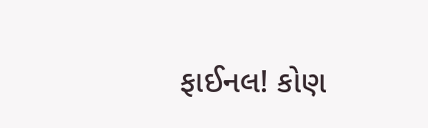ફાઈનલ! કોણ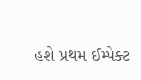હશે પ્રથમ ઈમ્પેક્ટ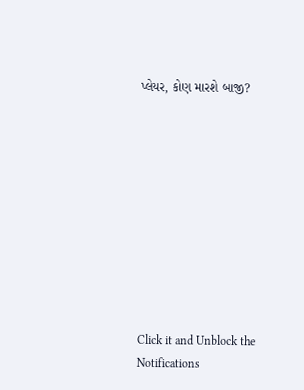પ્લેયર, કોણ મારશે બાજી?










Click it and Unblock the Notifications